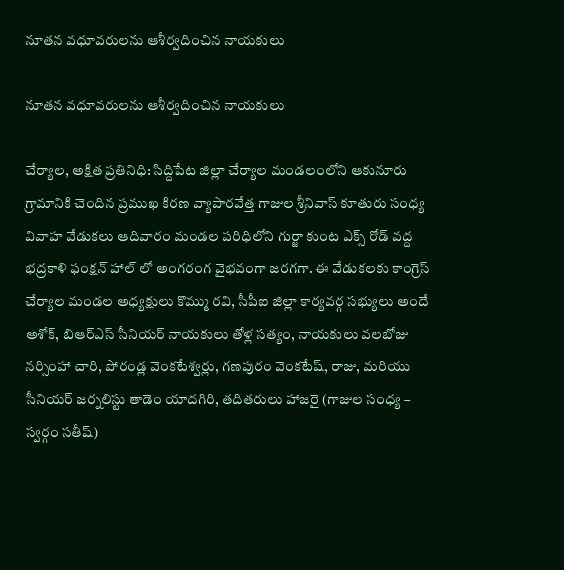నూతన వధూవరులను ఆశీర్వదించిన నాయకులు

నూతన వధూవరులను ఆశీర్వదించిన నాయకులు

చేర్యాల, అక్షిత ప్రతినిధి: సిద్దిపేట జిల్లా చేర్యాల మండలంలోని ఆకునూరు గ్రామానికి చెందిన ప్రముఖ కిరణ వ్యాపారవేత్త గాజుల శ్రీనివాస్ కూతురు సంధ్య వివాహ వేడుకలు ఆదివారం మండల పరిధిలోని గుర్జా కుంట ఎక్స్ రోడ్ వద్ద భద్రకాళి ఫంక్షన్ హాల్ లో అంగరంగ వైభవంగా జరగగా. ఈ వేడుకలకు కాంగ్రెస్ చేర్యాల మండల అధ్యక్షులు కొమ్ము రవి, సీపీఐ జిల్లా కార్యవర్గ సభ్యులు అందే అశోక్, బిఆర్ఎస్ సీనియర్ నాయకులు తోళ్ల సత్యం, నాయకులు వలబోజు నర్సింహా చారి, పోరండ్ల వెంకటేశ్వర్లు, గణపురం వెంకటేష్, రాజు, మరియు సీనియర్ జర్నలిస్టు తాడెం యాదగిరి, తదితరులు హాజరై (గాజుల సంధ్య – స్వర్గం సతీష్)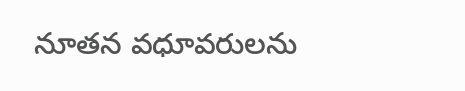నూతన వధూవరులను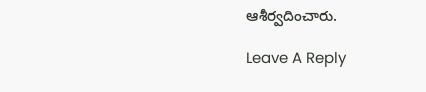ఆశీర్వదించారు.

Leave A Reply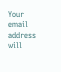Your email address will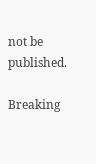not be published.

Breaking